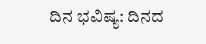ದಿನ ಭವಿಷ್ಯ: ದಿನದ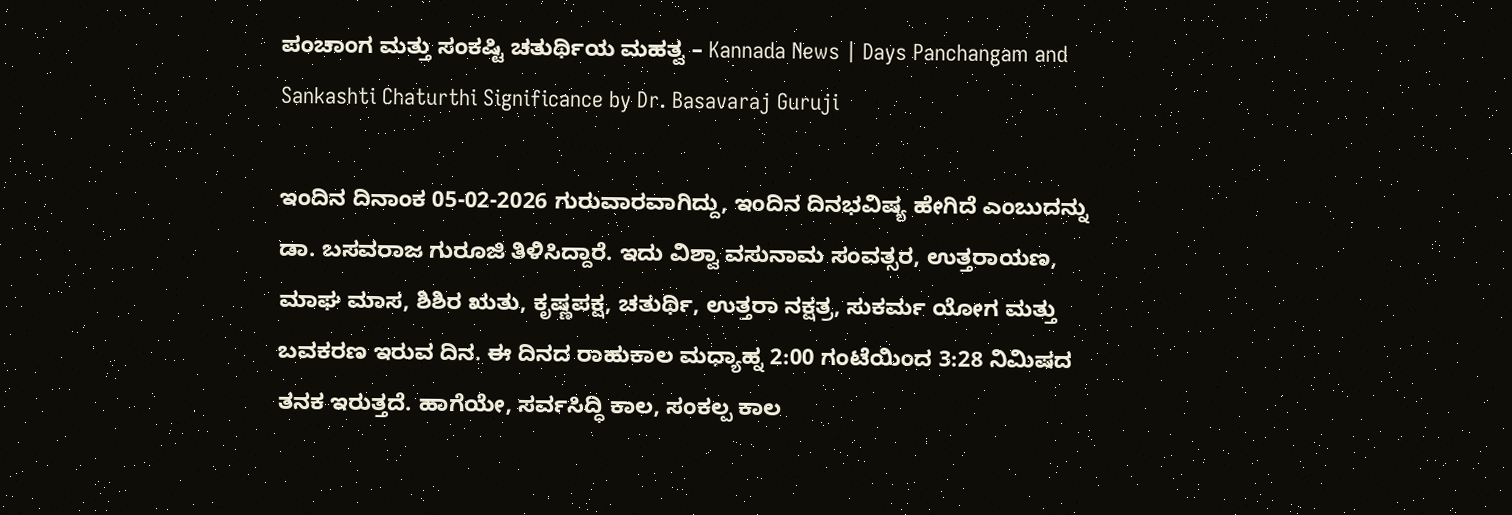ಪಂಚಾಂಗ ಮತ್ತು ಸಂಕಷ್ಟಿ ಚತುರ್ಥಿಯ ಮಹತ್ವ – Kannada News | Days Panchangam and Sankashti Chaturthi Significance by Dr. Basavaraj Guruji

ಇಂದಿನ ದಿನಾಂಕ 05-02-2026 ಗುರುವಾರವಾಗಿದ್ದು, ಇಂದಿನ ದಿನಭವಿಷ್ಯ ಹೇಗಿದೆ ಎಂಬುದನ್ನು ಡಾ. ಬಸವರಾಜ ಗುರೂಜಿ ತಿಳಿಸಿದ್ದಾರೆ. ಇದು ವಿಶ್ವಾ ವಸುನಾಮ ಸಂವತ್ಸರ, ಉತ್ತರಾಯಣ, ಮಾಘ ಮಾಸ, ಶಿಶಿರ ಋತು, ಕೃಷ್ಣಪಕ್ಷ, ಚತುರ್ಥಿ, ಉತ್ತರಾ ನಕ್ಷತ್ರ, ಸುಕರ್ಮ ಯೋಗ ಮತ್ತು ಬವಕರಣ ಇರುವ ದಿನ. ಈ ದಿನದ ರಾಹುಕಾಲ ಮಧ್ಯಾಹ್ನ 2:00 ಗಂಟೆಯಿಂದ 3:28 ನಿಮಿಷದ ತನಕ ಇರುತ್ತದೆ. ಹಾಗೆಯೇ, ಸರ್ವಸಿದ್ಧಿ ಕಾಲ, ಸಂಕಲ್ಪ ಕಾಲ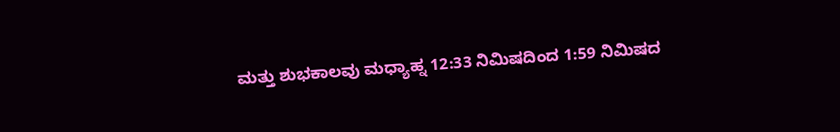ಮತ್ತು ಶುಭಕಾಲವು ಮಧ್ಯಾಹ್ನ 12:33 ನಿಮಿಷದಿಂದ 1:59 ನಿಮಿಷದ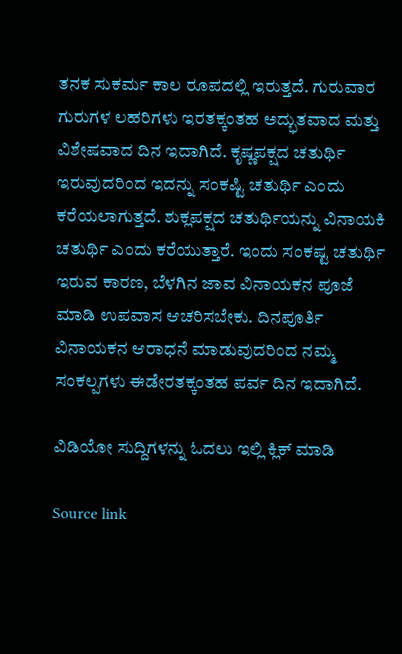ತನಕ ಸುಕರ್ಮ ಕಾಲ ರೂಪದಲ್ಲಿ ಇರುತ್ತದೆ. ಗುರುವಾರ ಗುರುಗಳ ಲಹರಿಗಳು ಇರತಕ್ಕಂತಹ ಅದ್ಭುತವಾದ ಮತ್ತು ವಿಶೇಷವಾದ ದಿನ ಇದಾಗಿದೆ. ಕೃಷ್ಣಪಕ್ಷದ ಚತುರ್ಥಿ ಇರುವುದರಿಂದ ಇದನ್ನು ಸಂಕಷ್ಟಿ ಚತುರ್ಥಿ ಎಂದು ಕರೆಯಲಾಗುತ್ತದೆ. ಶುಕ್ಲಪಕ್ಷದ ಚತುರ್ಥಿಯನ್ನು ವಿನಾಯಕಿ ಚತುರ್ಥಿ ಎಂದು ಕರೆಯುತ್ತಾರೆ. ಇಂದು ಸಂಕಷ್ಟ ಚತುರ್ಥಿ ಇರುವ ಕಾರಣ, ಬೆಳಗಿನ ಜಾವ ವಿನಾಯಕನ ಪೂಜೆ ಮಾಡಿ ಉಪವಾಸ ಆಚರಿಸಬೇಕು. ದಿನಪೂರ್ತಿ ವಿನಾಯಕನ ಆರಾಧನೆ ಮಾಡುವುದರಿಂದ ನಮ್ಮ ಸಂಕಲ್ಪಗಳು ಈಡೇರತಕ್ಕಂತಹ ಪರ್ವ ದಿನ ಇದಾಗಿದೆ.

ವಿಡಿಯೋ ಸುದ್ದಿಗಳನ್ನು ಓದಲು ಇಲ್ಲಿ ಕ್ಲಿಕ್ ಮಾಡಿ

Source link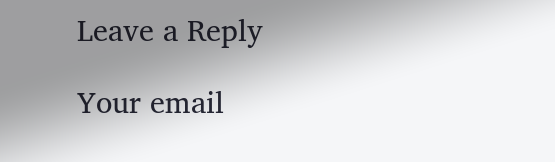Leave a Reply

Your email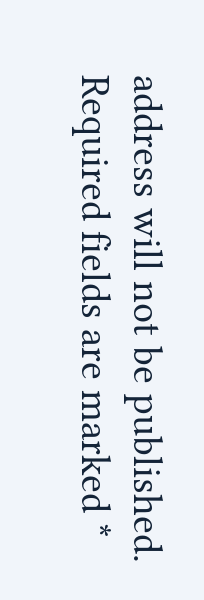address will not be published. Required fields are marked *